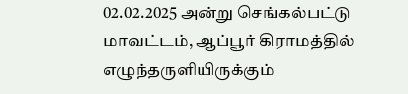02.02.2025 அன்று செங்கல்பட்டு மாவட்டம், ஆப்பூர் கிராமத்தில் எழுந்தருளியிருக்கும்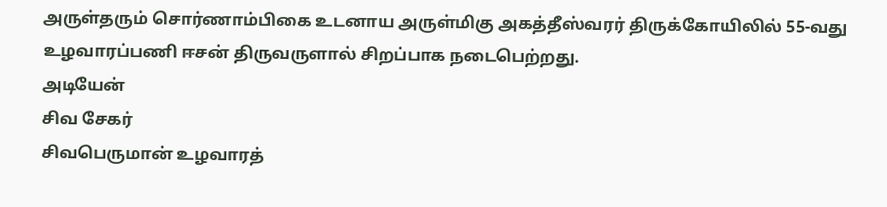அருள்தரும் சொர்ணாம்பிகை உடனாய அருள்மிகு அகத்தீஸ்வரர் திருக்கோயிலில் 55-வது உழவாரப்பணி ஈசன் திருவருளால் சிறப்பாக நடைபெற்றது.
அடியேன்
சிவ சேகர்
சிவபெருமான் உழவாரத்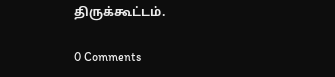திருக்கூட்டம்.

0 Comments